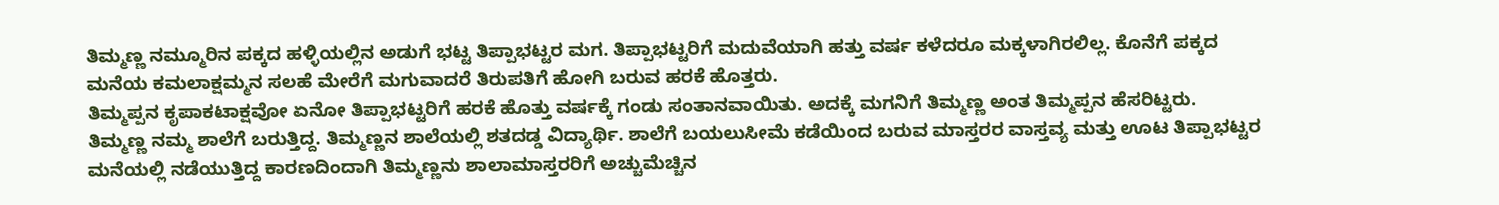ತಿಮ್ಮಣ್ಣ ನಮ್ಮೂರಿನ ಪಕ್ಕದ ಹಳ್ಳಿಯಲ್ಲಿನ ಅಡುಗೆ ಭಟ್ಟ ತಿಪ್ಪಾಭಟ್ಟರ ಮಗ. ತಿಪ್ಪಾಭಟ್ಟರಿಗೆ ಮದುವೆಯಾಗಿ ಹತ್ತು ವರ್ಷ ಕಳೆದರೂ ಮಕ್ಕಳಾಗಿರಲಿಲ್ಲ. ಕೊನೆಗೆ ಪಕ್ಕದ ಮನೆಯ ಕಮಲಾಕ್ಷಮ್ಮನ ಸಲಹೆ ಮೇರೆಗೆ ಮಗುವಾದರೆ ತಿರುಪತಿಗೆ ಹೋಗಿ ಬರುವ ಹರಕೆ ಹೊತ್ತರು.
ತಿಮ್ಮಪ್ಪನ ಕೃಪಾಕಟಾಕ್ಷವೋ ಏನೋ ತಿಪ್ಪಾಭಟ್ಟರಿಗೆ ಹರಕೆ ಹೊತ್ತು ವರ್ಷಕ್ಕೆ ಗಂಡು ಸಂತಾನವಾಯಿತು. ಅದಕ್ಕೆ ಮಗನಿಗೆ ತಿಮ್ಮಣ್ಣ ಅಂತ ತಿಮ್ಮಪ್ಪನ ಹೆಸರಿಟ್ಟರು.
ತಿಮ್ಮಣ್ಣ ನಮ್ಮ ಶಾಲೆಗೆ ಬರುತ್ತಿದ್ದ. ತಿಮ್ಮಣ್ಣನ ಶಾಲೆಯಲ್ಲಿ ಶತದಡ್ಡ ವಿದ್ಯಾರ್ಥಿ. ಶಾಲೆಗೆ ಬಯಲುಸೀಮೆ ಕಡೆಯಿಂದ ಬರುವ ಮಾಸ್ತರರ ವಾಸ್ತವ್ಯ ಮತ್ತು ಊಟ ತಿಪ್ಪಾಭಟ್ಟರ ಮನೆಯಲ್ಲಿ ನಡೆಯುತ್ತಿದ್ದ ಕಾರಣದಿಂದಾಗಿ ತಿಮ್ಮಣ್ಣನು ಶಾಲಾಮಾಸ್ತರರಿಗೆ ಅಚ್ಚುಮೆಚ್ಚಿನ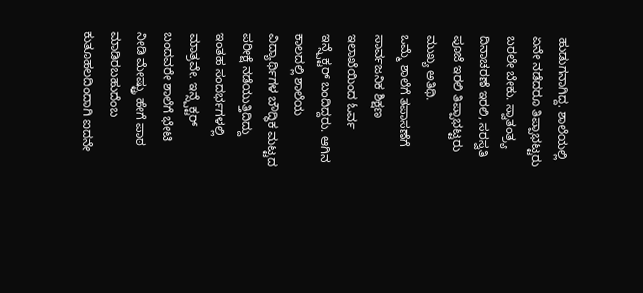ಹುಡುಗನಾಗಿದ್ದ. ಶಾಲೆಯಲ್ಲಿ ಏನೇ ನಡೆದರೂ ತಿಪ್ಪಾಭಟ್ಟರು ಬರಲೇ ಬೇಕು. ಸ್ವಾತಂತ್ರ್ಯ ದಿನಾಚರಣೆ ಇರಲಿ, ಸರಸ್ವತಿ ಪೂಜೆ ಇರಲಿ ತಿಪ್ಪಾಭಟ್ಟರು ಮುಖ್ಯ ಅತಿಥಿ.
ಒಮ್ಮೆ ಶಾಲೆಗೆ ತಪಾಸಣೆಗೆ ಸಾರ್ವಜನಿಕ ಶಿಕ್ಷಣ ಇಲಾಖೆಯಿಂದ ಓರ್ವ ಇನ್ಸ್ಪೆಕ್ಟರ್ ಬಂದಿದ್ದರು. ಆಗಿನ ಕಾಲದಲ್ಲಿ ಶಾಲೆಯ ವಿದ್ಯಾರ್ಥಿಗಳ ಬೌದ್ಧಿಕ ಮಟ್ಟದ ಪರೀಕ್ಷೆ ನಡೆಯುತ್ತಿದಿದ್ದು ಇಂತಹ ಸಂದರ್ಭಗಳಲ್ಲಿ ಮಾತ್ರವೇ. ಇನ್ಸ್ಪೆಕ್ಟರ್ ಬಂದವರೇ ಶಾಲೆಗೆ ಭೇಟಿ ನೀಡಿ ಮೇಷ್ಟ್ರು ಹೇಗೆ ಪಾಠ ಮಾಡಿರಬಹುದೆಂಬ ಕುತೂಹಲದಿಂದಾಗಿ ಐದನೇ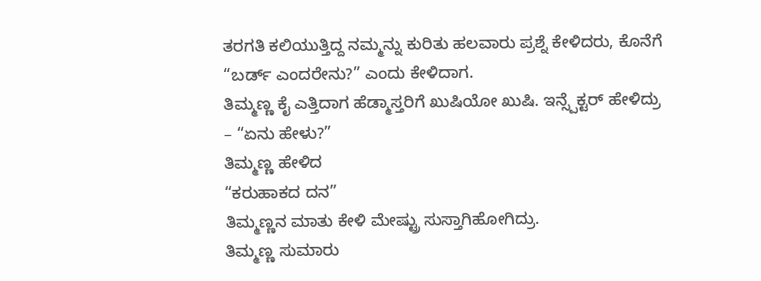ತರಗತಿ ಕಲಿಯುತ್ತಿದ್ದ ನಮ್ಮನ್ನು ಕುರಿತು ಹಲವಾರು ಪ್ರಶ್ನೆ ಕೇಳಿದರು, ಕೊನೆಗೆ
“ಬರ್ಡ್ ಎಂದರೇನು?” ಎಂದು ಕೇಳಿದಾಗ.
ತಿಮ್ಮಣ್ಣ ಕೈ ಎತ್ತಿದಾಗ ಹೆಡ್ಮಾಸ್ತರಿಗೆ ಖುಷಿಯೋ ಖುಷಿ. ಇನ್ಸ್ಪೆಕ್ಟರ್ ಹೇಳಿದ್ರು
– “ಏನು ಹೇಳು?”
ತಿಮ್ಮಣ್ಣ ಹೇಳಿದ
“ಕರುಹಾಕದ ದನ”
ತಿಮ್ಮಣ್ಣನ ಮಾತು ಕೇಳಿ ಮೇಷ್ಟ್ರು ಸುಸ್ತಾಗಿಹೋಗಿದ್ರು.
ತಿಮ್ಮಣ್ಣ ಸುಮಾರು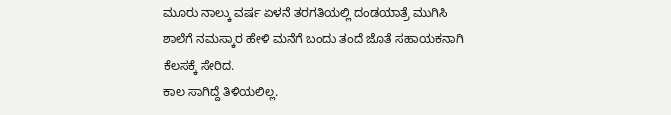ಮೂರು ನಾಲ್ಕು ವರ್ಷ ಏಳನೆ ತರಗತಿಯಲ್ಲಿ ದಂಡಯಾತ್ರೆ ಮುಗಿಸಿ ಶಾಲೆಗೆ ನಮಸ್ಕಾರ ಹೇಳಿ ಮನೆಗೆ ಬಂದು ತಂದೆ ಜೊತೆ ಸಹಾಯಕನಾಗಿ ಕೆಲಸಕ್ಕೆ ಸೇರಿದ.
ಕಾಲ ಸಾಗಿದ್ದೆ ತಿಳಿಯಲಿಲ್ಲ.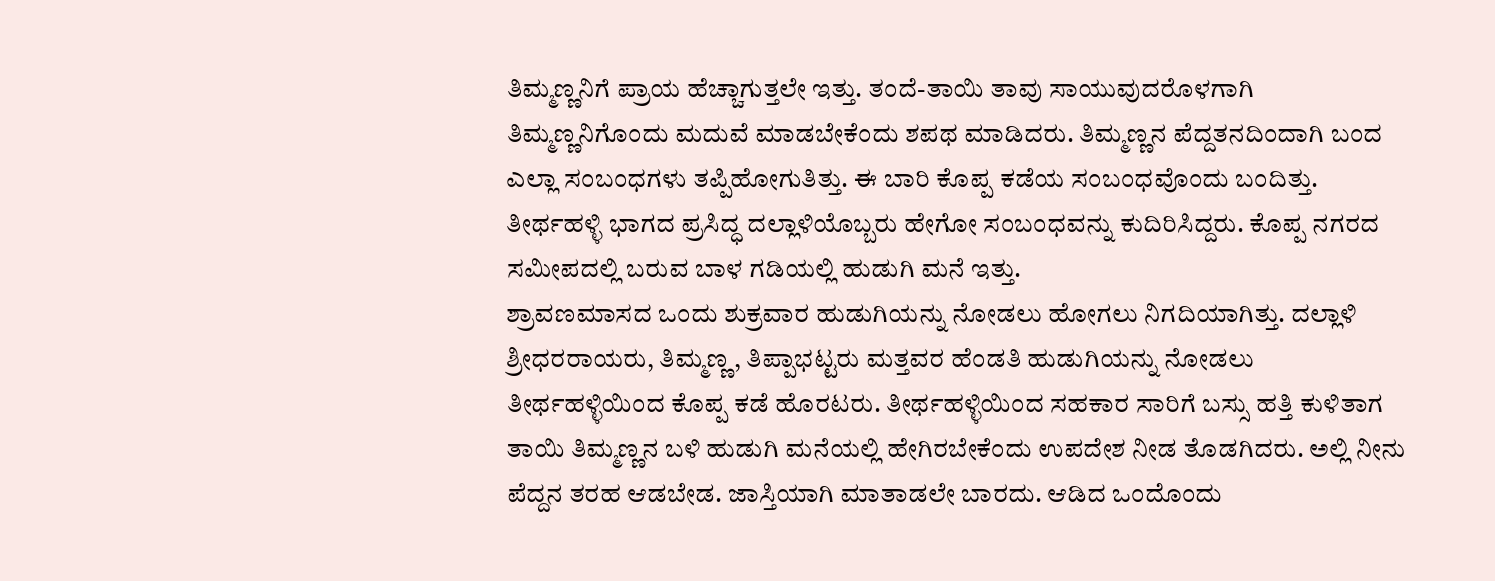ತಿಮ್ಮಣ್ಣನಿಗೆ ಪ್ರಾಯ ಹೆಚ್ಚಾಗುತ್ತಲೇ ಇತ್ತು. ತಂದೆ-ತಾಯಿ ತಾವು ಸಾಯುವುದರೊಳಗಾಗಿ ತಿಮ್ಮಣ್ಣನಿಗೊಂದು ಮದುವೆ ಮಾಡಬೇಕೆಂದು ಶಪಥ ಮಾಡಿದರು. ತಿಮ್ಮಣ್ಣನ ಪೆದ್ದತನದಿಂದಾಗಿ ಬಂದ ಎಲ್ಲಾ ಸಂಬಂಧಗಳು ತಪ್ಪಿಹೋಗುತಿತ್ತು. ಈ ಬಾರಿ ಕೊಪ್ಪ ಕಡೆಯ ಸಂಬಂಧವೊಂದು ಬಂದಿತ್ತು. ತೀರ್ಥಹಳ್ಳಿ ಭಾಗದ ಪ್ರಸಿದ್ಧ ದಲ್ಲಾಳಿಯೊಬ್ಬರು ಹೇಗೋ ಸಂಬಂಧವನ್ನು ಕುದಿರಿಸಿದ್ದರು. ಕೊಪ್ಪ ನಗರದ ಸಮೀಪದಲ್ಲಿ ಬರುವ ಬಾಳ ಗಡಿಯಲ್ಲಿ ಹುಡುಗಿ ಮನೆ ಇತ್ತು.
ಶ್ರಾವಣಮಾಸದ ಒಂದು ಶುಕ್ರವಾರ ಹುಡುಗಿಯನ್ನು ನೋಡಲು ಹೋಗಲು ನಿಗದಿಯಾಗಿತ್ತು. ದಲ್ಲಾಳಿ ಶ್ರೀಧರರಾಯರು, ತಿಮ್ಮಣ್ಣ, ತಿಪ್ಪಾಭಟ್ಟರು ಮತ್ತವರ ಹೆಂಡತಿ ಹುಡುಗಿಯನ್ನು ನೋಡಲು ತೀರ್ಥಹಳ್ಳಿಯಿಂದ ಕೊಪ್ಪ ಕಡೆ ಹೊರಟರು. ತೀರ್ಥಹಳ್ಳಿಯಿಂದ ಸಹಕಾರ ಸಾರಿಗೆ ಬಸ್ಸು ಹತ್ತಿ ಕುಳಿತಾಗ ತಾಯಿ ತಿಮ್ಮಣ್ಣನ ಬಳಿ ಹುಡುಗಿ ಮನೆಯಲ್ಲಿ ಹೇಗಿರಬೇಕೆಂದು ಉಪದೇಶ ನೀಡ ತೊಡಗಿದರು. ಅಲ್ಲಿ ನೀನು ಪೆದ್ದನ ತರಹ ಆಡಬೇಡ. ಜಾಸ್ತಿಯಾಗಿ ಮಾತಾಡಲೇ ಬಾರದು. ಆಡಿದ ಒಂದೊಂದು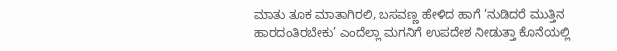ಮಾತು ತೂಕ ಮಾತಾಗಿರಲಿ, ಬಸವಣ್ಣ ಹೇಳಿದ ಹಾಗೆ ‘ನುಡಿದರೆ ಮುತ್ತಿನ ಹಾರದಂತಿರಬೇಕು’ ಎಂದೆಲ್ಲಾ ಮಗನಿಗೆ ಉಪದೇಶ ನೀಡುತ್ತಾ ಕೊನೆಯಲ್ಲಿ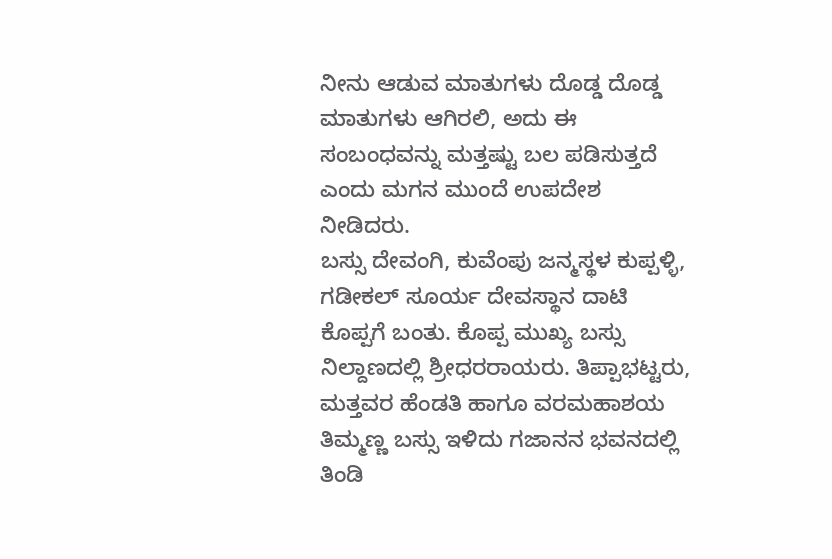ನೀನು ಆಡುವ ಮಾತುಗಳು ದೊಡ್ಡ ದೊಡ್ಡ ಮಾತುಗಳು ಆಗಿರಲಿ, ಅದು ಈ ಸಂಬಂಧವನ್ನು ಮತ್ತಷ್ಟು ಬಲ ಪಡಿಸುತ್ತದೆ ಎಂದು ಮಗನ ಮುಂದೆ ಉಪದೇಶ ನೀಡಿದರು.
ಬಸ್ಸು ದೇವಂಗಿ, ಕುವೆಂಪು ಜನ್ಮಸ್ಥಳ ಕುಪ್ಪಳ್ಳಿ, ಗಡೀಕಲ್ ಸೂರ್ಯ ದೇವಸ್ಥಾನ ದಾಟಿ ಕೊಪ್ಪಗೆ ಬಂತು. ಕೊಪ್ಪ ಮುಖ್ಯ ಬಸ್ಸು ನಿಲ್ದಾಣದಲ್ಲಿ ಶ್ರೀಧರರಾಯರು. ತಿಪ್ಪಾಭಟ್ಟರು, ಮತ್ತವರ ಹೆಂಡತಿ ಹಾಗೂ ವರಮಹಾಶಯ ತಿಮ್ಮಣ್ಣ ಬಸ್ಸು ಇಳಿದು ಗಜಾನನ ಭವನದಲ್ಲಿ ತಿಂಡಿ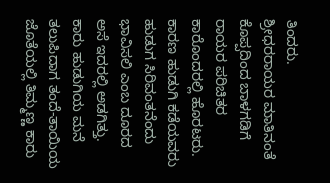ತಿಂದರು.
ಶ್ರೀಧರರಾಯರ ಮಾತಿನಂತೆ ಕೊಪ್ಪದಿಂದ ಬಾಳಗಡಿಗೆ ರಾಯರ ಪರಿಚಿತರ ಕಾರೊಂದರಲ್ಲಿ ಹೊರಟರು. ಕಾರಣ ಹುಡುಗಿ ಕಡೆಯವರು ಹುಡುಗ ಸಿರಿವಂತನೆಂದು ಭಾವಿಸಲಿ ಎಂಬ ದೂರದ ಅಸೆ ಇದರಲ್ಲಿ ಅಡಗಿತ್ತು. ಕಾರು ಹುಡುಗಿಯ ಮನೆ ತಲುಪಿದಾಗ ತಂದೆ-ತಾಯಿಯ ಜೊತೆಯಲ್ಲಿ ತಿಮ್ಮಣ್ಣ ಕಾರು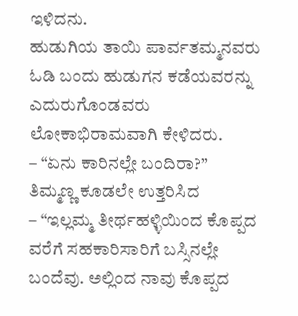ಇಳಿದನು.
ಹುಡುಗಿಯ ತಾಯಿ ಪಾರ್ವತಮ್ಮನವರು ಓಡಿ ಬಂದು ಹುಡುಗನ ಕಡೆಯವರನ್ನು ಎದುರುಗೊಂಡವರು ಲೋಕಾಭಿರಾಮವಾಗಿ ಕೇಳಿದರು.
– “ಏನು ಕಾರಿನಲ್ಲೇ ಬಂದಿರಾ?”
ತಿಮ್ಮಣ್ಣ ಕೂಡಲೇ ಉತ್ತರಿಸಿದ
– “ಇಲ್ಲಮ್ಮ ತೀರ್ಥಹಳ್ಳಿಯಿಂದ ಕೊಪ್ಪದ ವರೆಗೆ ಸಹಕಾರಿಸಾರಿಗೆ ಬಸ್ಸಿನಲ್ಲೇ ಬಂದೆವು. ಅಲ್ಲಿಂದ ನಾವು ಕೊಪ್ಪದ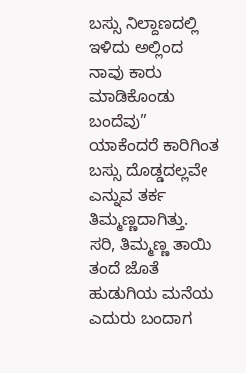ಬಸ್ಸು ನಿಲ್ದಾಣದಲ್ಲಿ ಇಳಿದು ಅಲ್ಲಿಂದ ನಾವು ಕಾರು ಮಾಡಿಕೊಂಡು ಬಂದೆವು”
ಯಾಕೆಂದರೆ ಕಾರಿಗಿಂತ ಬಸ್ಸು ದೊಡ್ಡದಲ್ಲವೇ ಎನ್ನುವ ತರ್ಕ ತಿಮ್ಮಣ್ಣದಾಗಿತ್ತು.
ಸರಿ, ತಿಮ್ಮಣ್ಣ ತಾಯಿ ತಂದೆ ಜೊತೆ ಹುಡುಗಿಯ ಮನೆಯ ಎದುರು ಬಂದಾಗ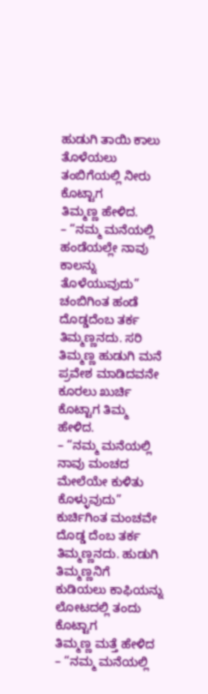ಹುಡುಗಿ ತಾಯಿ ಕಾಲು ತೊಳೆಯಲು ತಂಬಿಗೆಯಲ್ಲಿ ನೀರು ಕೊಟ್ಟಾಗ
ತಿಮ್ಮಣ್ಣ ಹೇಳಿದ.
– “ನಮ್ಮ ಮನೆಯಲ್ಲಿ ಹಂಡೆಯಲ್ಲೇ ನಾವು ಕಾಲನ್ನು ತೊಳೆಯುವುದು”
ಚಂಬಿಗಿಂತ ಹಂಡೆ ದೊಡ್ಡದೆಂಬ ತರ್ಕ ತಿಮ್ಮಣ್ಣನದು. ಸರಿ ತಿಮ್ಮಣ್ಣ ಹುಡುಗಿ ಮನೆ ಪ್ರವೇಶ ಮಾಡಿದವನೇ ಕೂರಲು ಖುರ್ಚಿ ಕೊಟ್ಟಾಗ ತಿಮ್ಮ ಹೇಳಿದ.
– “ನಮ್ಮ ಮನೆಯಲ್ಲಿ ನಾವು ಮಂಚದ ಮೇಲೆಯೇ ಕುಳಿತು ಕೊಳ್ಳುವುದು”
ಕುರ್ಚಿಗಿಂತ ಮಂಚವೇ ದೊಡ್ಡ ದೆಂಬ ತರ್ಕ ತಿಮ್ಮಣ್ಣನದು. ಹುಡುಗಿ ತಿಮ್ಮಣ್ಣನಿಗೆ ಕುಡಿಯಲು ಕಾಫಿಯನ್ನು ಲೋಟದಲ್ಲಿ ತಂದು ಕೊಟ್ಟಾಗ
ತಿಮ್ಮಣ್ಣ ಮತ್ತೆ ಹೇಳಿದ
– “ನಮ್ಮ ಮನೆಯಲ್ಲಿ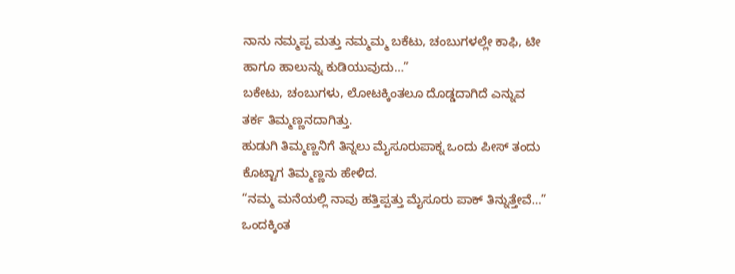ನಾನು ನಮ್ಮಪ್ಪ ಮತ್ತು ನಮ್ಮಮ್ಮ ಬಕೆಟು, ಚಂಬುಗಳಲ್ಲೇ ಕಾಫಿ, ಟೀ ಹಾಗೂ ಹಾಲುನ್ನು ಕುಡಿಯುವುದು…”
ಬಕೇಟು, ಚಂಬುಗಳು, ಲೋಟಕ್ಕಿಂತಲೂ ದೊಡ್ಡದಾಗಿದೆ ಎನ್ನುವ ತರ್ಕ ತಿಮ್ಮಣ್ಣನದಾಗಿತ್ತು.
ಹುಡುಗಿ ತಿಮ್ಮಣ್ಣನಿಗೆ ತಿನ್ನಲು ಮೈಸೂರುಪಾಕ್ನ ಒಂದು ಪೀಸ್ ತಂದು ಕೊಟ್ಟಾಗ ತಿಮ್ಮಣ್ಣನು ಹೇಳಿದ.
“ನಮ್ಮ ಮನೆಯಲ್ಲಿ ನಾವು ಹತ್ತಿಪ್ಪತ್ತು ಮೈಸೂರು ಪಾಕ್ ತಿನ್ನುತ್ತೇವೆ…”
ಒಂದಕ್ಕಿಂತ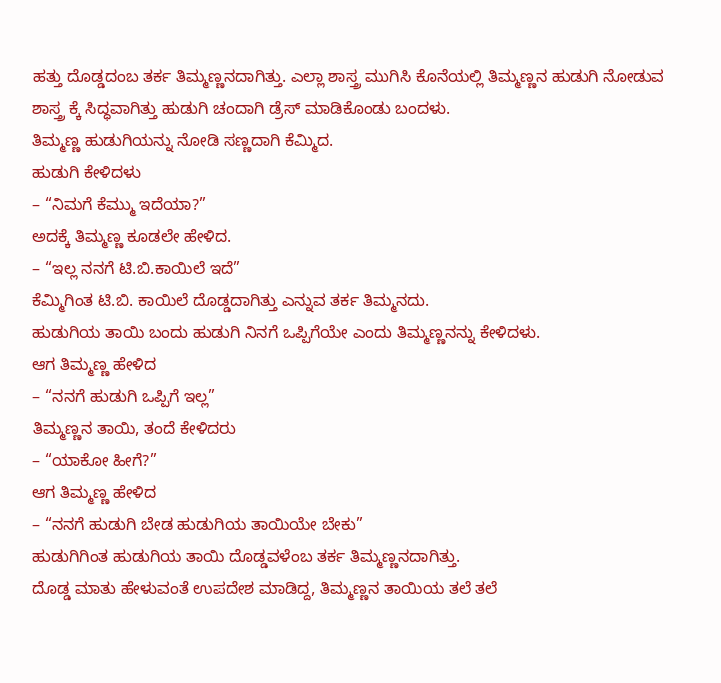ಹತ್ತು ದೊಡ್ಡದಂಬ ತರ್ಕ ತಿಮ್ಮಣ್ಣನದಾಗಿತ್ತು. ಎಲ್ಲಾ ಶಾಸ್ತ್ರ ಮುಗಿಸಿ ಕೊನೆಯಲ್ಲಿ ತಿಮ್ಮಣ್ಣನ ಹುಡುಗಿ ನೋಡುವ ಶಾಸ್ತ್ರ ಕ್ಕೆ ಸಿದ್ಧವಾಗಿತ್ತು ಹುಡುಗಿ ಚಂದಾಗಿ ಡ್ರೆಸ್ ಮಾಡಿಕೊಂಡು ಬಂದಳು.
ತಿಮ್ಮಣ್ಣ ಹುಡುಗಿಯನ್ನು ನೋಡಿ ಸಣ್ಣದಾಗಿ ಕೆಮ್ಮಿದ.
ಹುಡುಗಿ ಕೇಳಿದಳು
– “ನಿಮಗೆ ಕೆಮ್ಮು ಇದೆಯಾ?”
ಅದಕ್ಕೆ ತಿಮ್ಮಣ್ಣ ಕೂಡಲೇ ಹೇಳಿದ.
– “ಇಲ್ಲ ನನಗೆ ಟಿ.ಬಿ.ಕಾಯಿಲೆ ಇದೆ”
ಕೆಮ್ಮಿಗಿಂತ ಟಿ.ಬಿ. ಕಾಯಿಲೆ ದೊಡ್ಡದಾಗಿತ್ತು ಎನ್ನುವ ತರ್ಕ ತಿಮ್ಮನದು.
ಹುಡುಗಿಯ ತಾಯಿ ಬಂದು ಹುಡುಗಿ ನಿನಗೆ ಒಪ್ಪಿಗೆಯೇ ಎಂದು ತಿಮ್ಮಣ್ಣನನ್ನು ಕೇಳಿದಳು.
ಆಗ ತಿಮ್ಮಣ್ಣ ಹೇಳಿದ
– “ನನಗೆ ಹುಡುಗಿ ಒಪ್ಪಿಗೆ ಇಲ್ಲ”
ತಿಮ್ಮಣ್ಣನ ತಾಯಿ, ತಂದೆ ಕೇಳಿದರು
– “ಯಾಕೋ ಹೀಗೆ?”
ಆಗ ತಿಮ್ಮಣ್ಣ ಹೇಳಿದ
– “ನನಗೆ ಹುಡುಗಿ ಬೇಡ ಹುಡುಗಿಯ ತಾಯಿಯೇ ಬೇಕು”
ಹುಡುಗಿಗಿಂತ ಹುಡುಗಿಯ ತಾಯಿ ದೊಡ್ಡವಳೆಂಬ ತರ್ಕ ತಿಮ್ಮಣ್ಣನದಾಗಿತ್ತು.
ದೊಡ್ಡ ಮಾತು ಹೇಳುವಂತೆ ಉಪದೇಶ ಮಾಡಿದ್ದ, ತಿಮ್ಮಣ್ಣನ ತಾಯಿಯ ತಲೆ ತಲೆ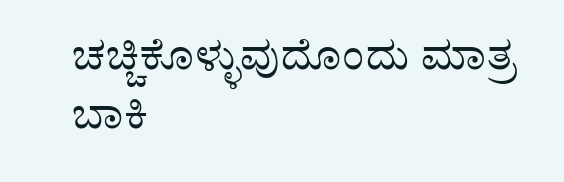ಚಚ್ಚಿಕೊಳ್ಳುವುದೊಂದು ಮಾತ್ರ ಬಾಕಿ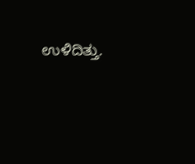ಉಳಿದಿತ್ತು.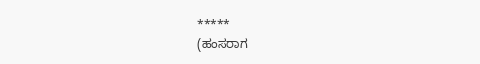*****
(ಹಂಸರಾಗ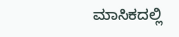ಮಾಸಿಕದಲ್ಲಿ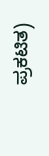ಪ್ರಕಟಿತ)